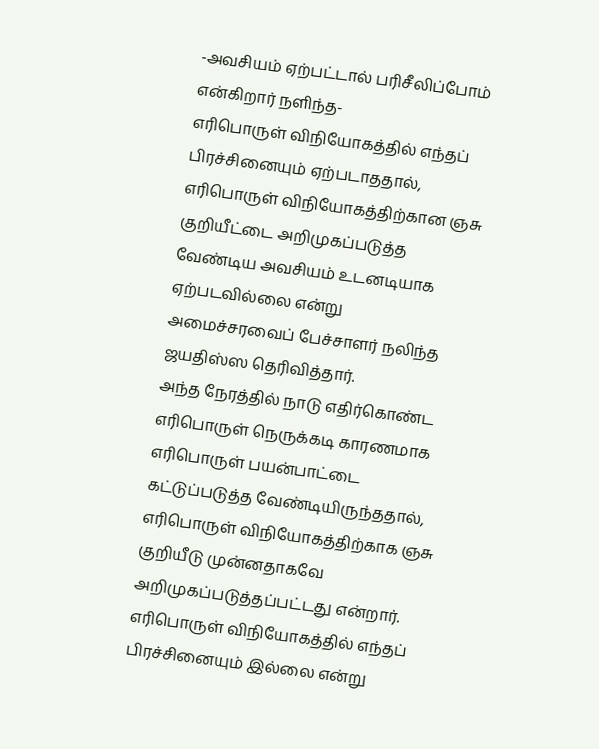-அவசியம் ஏற்பட்டால் பரிசீலிப்போம் என்கிறார் நளிந்த-
எரிபொருள் விநியோகத்தில் எந்தப் பிரச்சினையும் ஏற்படாததால், எரிபொருள் விநியோகத்திற்கான ஞசு குறியீட்டை அறிமுகப்படுத்த வேண்டிய அவசியம் உடனடியாக ஏற்படவில்லை என்று அமைச்சரவைப் பேச்சாளர் நலிந்த ஜயதிஸ்ஸ தெரிவித்தார்.
அந்த நேரத்தில் நாடு எதிர்கொண்ட எரிபொருள் நெருக்கடி காரணமாக எரிபொருள் பயன்பாட்டை கட்டுப்படுத்த வேண்டியிருந்ததால், எரிபொருள் விநியோகத்திற்காக ஞசு குறியீடு முன்னதாகவே அறிமுகப்படுத்தப்பட்டது என்றார்.
எரிபொருள் விநியோகத்தில் எந்தப் பிரச்சினையும் இல்லை என்று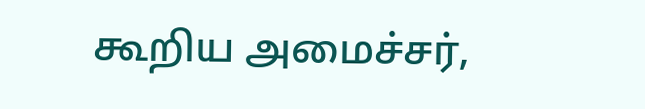கூறிய அமைச்சர்,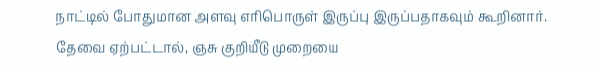நாட்டில் போதுமான அளவு எரிபொருள் இருப்பு இருப்பதாகவும் கூறினார்.
தேவை ஏற்பட்டால், ஞசு குறியீடு முறையை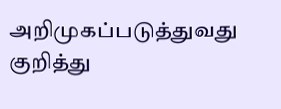அறிமுகப்படுத்துவது குறித்து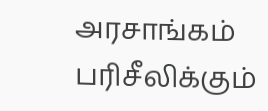அரசாங்கம் பரிசீலிக்கும்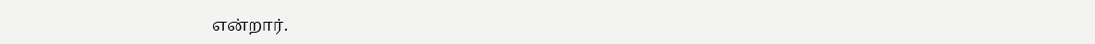என்றார்.